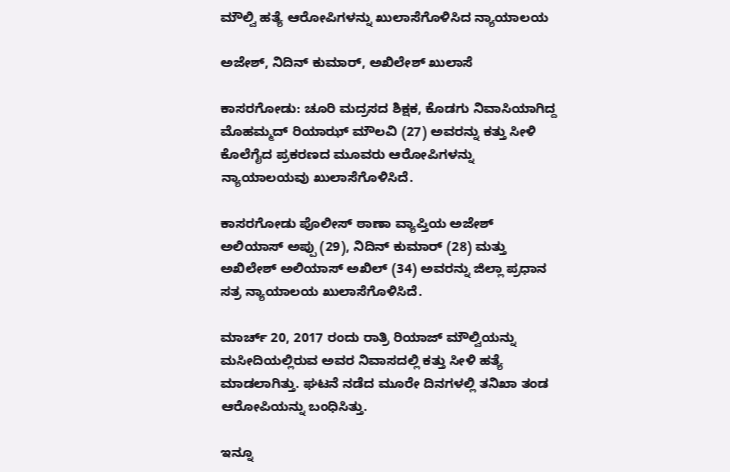ಮೌಲ್ವಿ ಹತ್ಯೆ ಆರೋಪಿಗಳನ್ನು ಖುಲಾಸೆಗೊಳಿಸಿದ ನ್ಯಾಯಾಲಯ

ಅಜೇಶ್, ನಿದಿನ್ ಕುಮಾರ್, ಅಖಿಲೇಶ್ ಖುಲಾಸೆ

ಕಾಸರಗೋಡು: ಚೂರಿ ಮದ್ರಸದ ಶಿಕ್ಷಕ, ಕೊಡಗು ನಿವಾಸಿಯಾಗಿದ್ದ ಮೊಹಮ್ಮದ್ ರಿಯಾಝ್ ಮೌಲವಿ (27) ಅವರನ್ನು ಕತ್ತು ಸೀಳಿ ಕೊಲೆಗೈದ ಪ್ರಕರಣದ ಮೂವರು ಆರೋಪಿಗಳನ್ನು ನ್ಯಾಯಾಲಯವು ಖುಲಾಸೆಗೊಳಿಸಿದೆ.

ಕಾಸರಗೋಡು ಪೊಲೀಸ್ ಠಾಣಾ ವ್ಯಾಪ್ತಿಯ ಅಜೇಶ್ ಅಲಿಯಾಸ್ ಅಪ್ಪು (29), ನಿದಿನ್ ಕುಮಾರ್ (28) ಮತ್ತು ಅಖಿಲೇಶ್ ಅಲಿಯಾಸ್ ಅಖಿಲ್ (34) ಅವರನ್ನು ಜಿಲ್ಲಾ ಪ್ರಧಾನ ಸತ್ರ ನ್ಯಾಯಾಲಯ ಖುಲಾಸೆಗೊಳಿಸಿದೆ.

ಮಾರ್ಚ್ 20, 2017 ರಂದು ರಾತ್ರಿ ರಿಯಾಜ್ ಮೌಲ್ವಿಯನ್ನು ಮಸೀದಿಯಲ್ಲಿರುವ ಅವರ ನಿವಾಸದಲ್ಲಿ ಕತ್ತು ಸೀಳಿ ಹತ್ಯೆ ಮಾಡಲಾಗಿತ್ತು. ಘಟನೆ ನಡೆದ ಮೂರೇ ದಿನಗಳಲ್ಲಿ ತನಿಖಾ ತಂಡ ಆರೋಪಿಯನ್ನು ಬಂಧಿಸಿತ್ತು.

ಇನ್ನೂ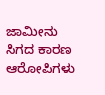ಜಾಮೀನು ಸಿಗದ ಕಾರಣ ಆರೋಪಿಗಳು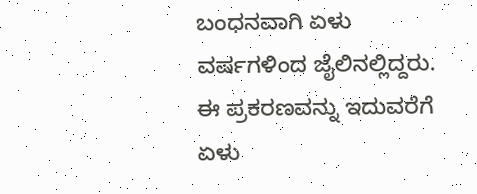ಬಂಧನವಾಗಿ ಏಳು ವರ್ಷಗಳಿಂದ ಜೈಲಿನಲ್ಲಿದ್ದರು. ಈ ಪ್ರಕರಣವನ್ನು ಇದುವರೆಗೆ ಏಳು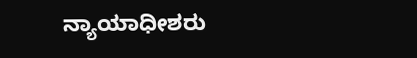ನ್ಯಾಯಾಧೀಶರು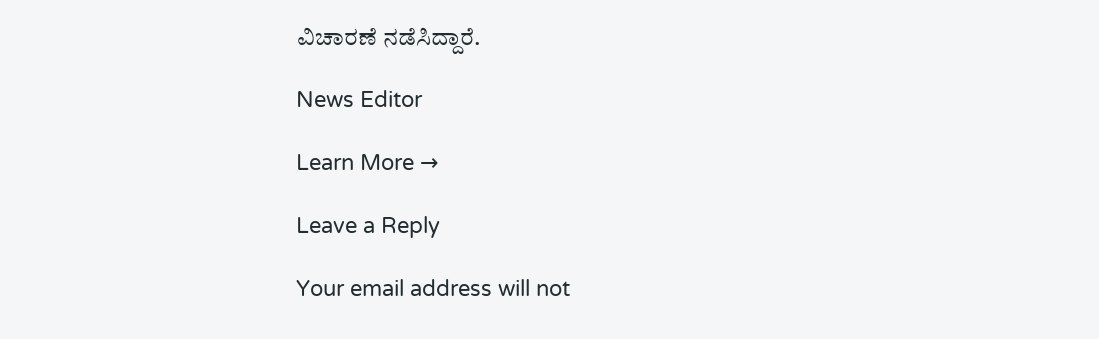ವಿಚಾರಣೆ ನಡೆಸಿದ್ದಾರೆ.

News Editor

Learn More →

Leave a Reply

Your email address will not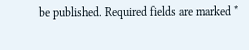be published. Required fields are marked *